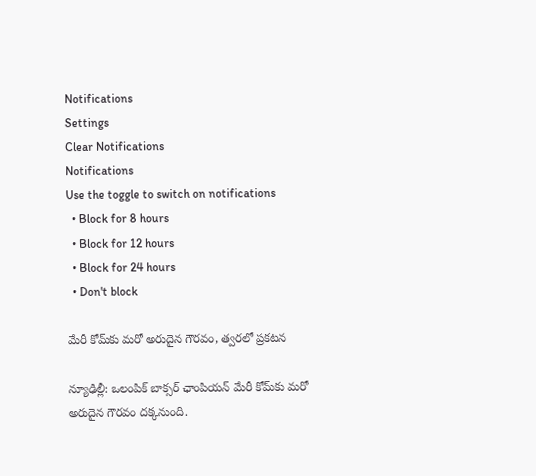Notifications
Settings
Clear Notifications
Notifications
Use the toggle to switch on notifications
  • Block for 8 hours
  • Block for 12 hours
  • Block for 24 hours
  • Don't block

మేరీ కోమ్‌కు మరో అరుదైన గౌరవం, త్వరలో ప్రకటన

న్యూఢిల్లీ: ఒలంపిక్ బాక్సర్ ఛాంపియన్ మేరీ కోమ్‌కు మరో అరుదైన గౌరవం దక్కనుంది.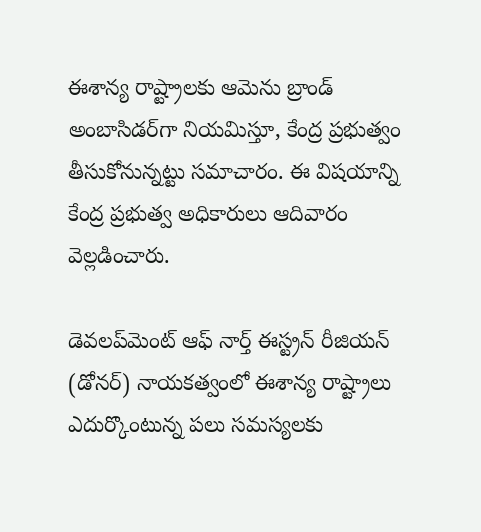ఈశాన్య రాష్ట్రాలకు ఆమెను బ్రాండ్ అంబాసిడర్‌గా నియమిస్తూ, కేంద్ర ప్రభుత్వం తీసుకోనున్నట్టు సమాచారం. ఈ విషయాన్ని కేంద్ర ప్రభుత్వ అధికారులు ఆదివారం వెల్లడించారు.

డెవలప్‌మెంట్ ఆఫ్ నార్త్ ఈస్ట్రన్ రీజియన్ (డోనర్) నాయకత్వంలో ఈశాన్య రాష్ట్రాలు ఎదుర్కొంటున్న పలు సమస్యలకు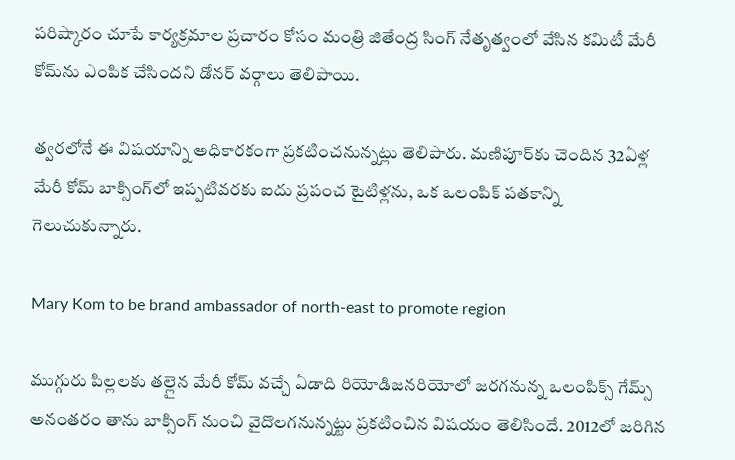పరిష్కారం చూపే కార్యక్రమాల ప్రచారం కోసం మంత్రి జితేంద్ర సింగ్ నేతృత్వంలో వేసిన కమిటీ మేరీ కోమ్‌ను ఎంపిక చేసిందని డోనర్ వర్గాలు తెలిపాయి.

త్వరలోనే ఈ విషయాన్ని అధికారకంగా ప్రకటించనున్నట్లు తెలిపారు. మణిపూర్‌కు చెందిన 32ఏళ్ల మేరీ కోమ్ బాక్సింగ్‌లో ఇప్పటివరకు ఐదు ప్రపంచ టైటిళ్లను, ఒక ఒలంపిక్ పతకాన్ని గెలుచుకున్నారు.

Mary Kom to be brand ambassador of north-east to promote region

ముగ్గురు పిల్లలకు తల్లైన మేరీ కోమ్ వచ్చే ఏడాది రియోడిజనరియోలో జరగనున్న ఒలంపిక్స్ గేమ్స్ అనంతరం తాను బాక్సింగ్ నుంచి వైదొలగనున్నట్టు ప్రకటించిన విషయం తెలిసిందే. 2012లో జరిగిన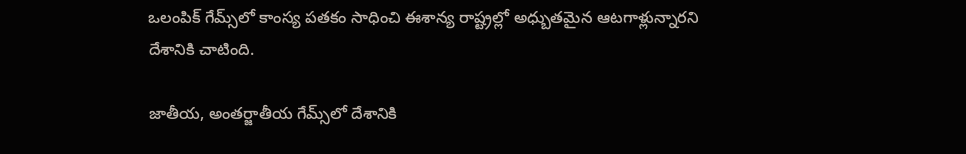ఒలంపిక్ గేమ్స్‌లో కాంస్య పతకం సాధించి ఈశాన్య రాష్ట్రల్లో అధ్బుతమైన ఆటగాళ్లున్నారని దేశానికి చాటింది.

జాతీయ, అంతర్జాతీయ గేమ్స్‌లో దేశానికి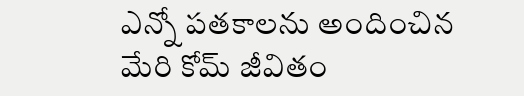ఎన్నో పతకాలను అందించిన మేరి కోమ్ జీవితం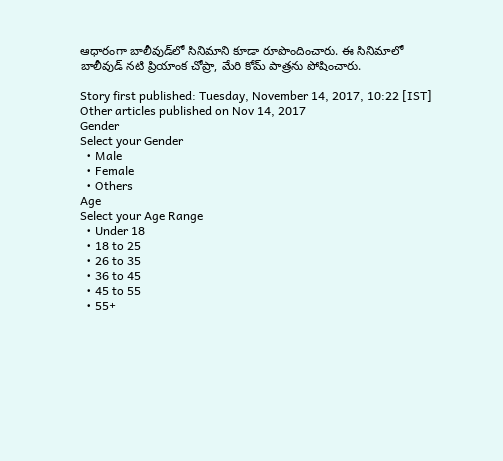ఆధారంగా బాలీవుడ్‌లో సినిమాని కూడా రూపొందించారు. ఈ సినిమాలో బాలీవుడ్ నటి ప్రియాంక చోప్రా, మేరి కోమ్ పాత్రను పోషించారు.

Story first published: Tuesday, November 14, 2017, 10:22 [IST]
Other articles published on Nov 14, 2017
Gender
Select your Gender
  • Male
  • Female
  • Others
Age
Select your Age Range
  • Under 18
  • 18 to 25
  • 26 to 35
  • 36 to 45
  • 45 to 55
  • 55+